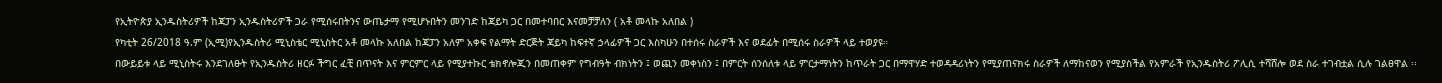የኢትዮጵያ ኢንዱስትሪዎች ከጃፓን ኢንዱስትሪዎች ጋራ የሚሰሩበትንና ውጤታማ የሚሆኑበትን መንገድ ከጃይካ ጋር በመተባበር እናመቻቻለን ( አቶ መላኩ አለበል )
የካቲት 26/2018 ዓ.ም (ኢሚ)የኢንዱስትሪ ሚኒስቴር ሚኒስትር አቶ መላኩ አለበል ከጃፓን አለም አቀፍ የልማት ድርጅት ጃይካ ከፍተኛ ኃላፊዎች ጋር እስካሁን በተሰሩ ስራዎች እና ወደፊት በሚሰሩ ስራዎች ላይ ተወያዩ።
በውይይቱ ላይ ሚኒስትሩ እንደገለፁት የኢንዱስትሪ ዘርፉ ችግር ፈቺ በጥናት እና ምርምር ላይ የሚያተኩር ቴክኖሎጂን በመጠቀም የግብዓት ብክነትን ፤ ወጪን መቀነስን ፤ በምርት ሰንሰለቱ ላይ ምርታማነትን ከጥራት ጋር በማዋሃድ ተወዳዳሪነትን የሚያጠናክሩ ስራዎች ለማከናወን የሚያስችል የአምራች የኢንዱስትሪ ፖሊሲ ተሻሸሎ ወደ ስራ ተገብቷል ሲሉ ገልፀዋል ፡፡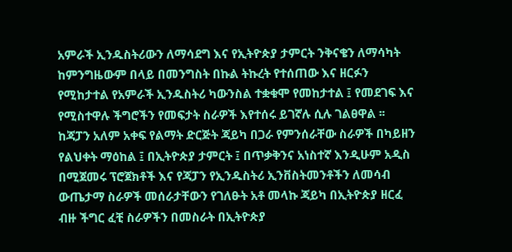አምራች ኢንዱስትሪውን ለማሳደግ እና የኢትዮጵያ ታምርት ንቅናቄን ለማሳካት ከምንግዜውም በላይ በመንግስት በኩል ትኩረት የተሰጠው እና ዘርፉን የሚከታተል የአምራች ኢንዱስትሪ ካውንስል ተቋቁሞ የመከታተል ፤ የመደገፍ እና የሚስተዋሉ ችግሮችን የመፍታት ስራዎች እየተሰሩ ይገኛሉ ሲሉ ገልፀዋል ፡፡
ከጃፓን አለም አቀፍ የልማት ድርጅት ጃይካ በጋራ የምንሰራቸው ስራዎች በካይዘን የልህቀት ማዕከል ፤ በኢትዮጵያ ታምርት ፤ በጥቃቅንና አነስተኛ እንዲሁም አዲስ በሚጀመሩ ፕሮጀክቶች እና የጃፓን የኢንዱስትሪ ኢንቨስትመንቶችን ለመሳብ ውጤታማ ስራዎች መሰራታቸውን የገለፁት አቶ መላኩ ጃይካ በኢትዮጵያ ዘርፈ ብዙ ችግር ፈቺ ስራዎችን በመስራት በኢትዮጵያ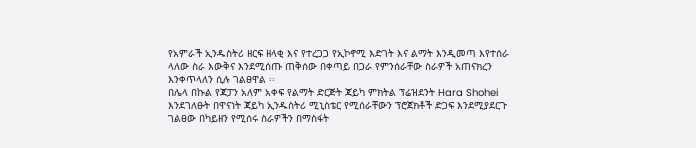የአምራች ኢንዱስትሪ ዘርፍ ዘላቂ እና የተረጋጋ የኢኮኖሚ እድገት እና ልማት እንዲመጣ እየተሰራ ላለው ስራ እውቅና እንደሚሰጡ ጠቅሰው በቀጣይ በጋራ የምንሰራቸው ስራዎች አጠናክረን እንቀጥላለን ሲሉ ገልፀዋል ፡፡
በሌላ በኩል የጃፓን አለም አቀፍ የልማት ድርጅት ጃይካ ምክትል ፕሬዝደንት Hara Shohei እንደገለፁት በዋናነት ጃይካ ኢንዱስትሪ ሚኒስቴር የሚሰራቸውን ፕሮጀክቶች ድጋፍ እንደሚያደርጉ ገልፀው በካይዘን የሚሰሩ ስራዎችን በማስፋት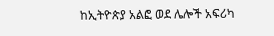ከኢትዮጵያ አልፎ ወደ ሌሎች አፍሪካ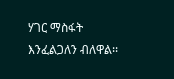ሃገር ማስፋት እንፈልጋለን ብለዋል፡፡